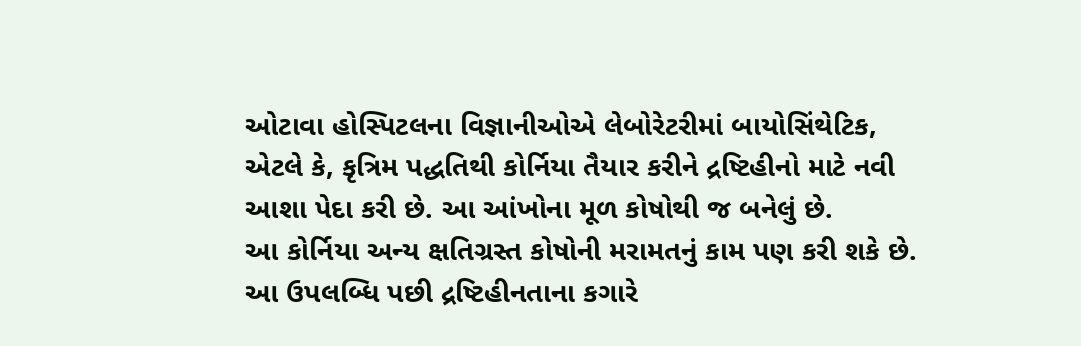ઓટાવા હોસ્પિટલના વિજ્ઞાનીઓએ લેબોરેટરીમાં બાયોસિંથેટિક, એટલે કે, કૃત્રિમ પદ્ધતિથી કોર્નિયા તૈયાર કરીને દ્રષ્ટિહીનો માટે નવી આશા પેદા કરી છે. આ આંખોના મૂળ કોષોથી જ બનેલું છે.
આ કોર્નિયા અન્ય ક્ષતિગ્રસ્ત કોષોની મરામતનું કામ પણ કરી શકે છે. આ ઉપલબ્ધિ પછી દ્રષ્ટિહીનતાના કગારે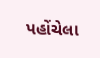પહોંચેલા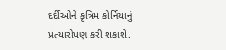દર્દીઓને કૃત્રિમ કોર્નિયાનું પ્રત્યારોપણ કરી શકાશે.